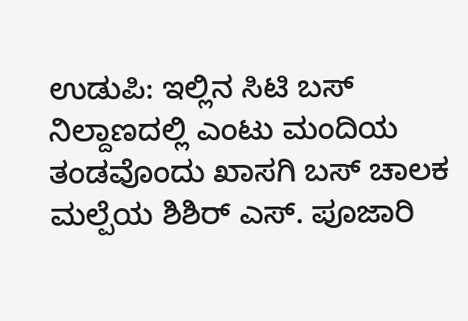ಉಡುಪಿ: ಇಲ್ಲಿನ ಸಿಟಿ ಬಸ್ ನಿಲ್ದಾಣದಲ್ಲಿ ಎಂಟು ಮಂದಿಯ ತಂಡವೊಂದು ಖಾಸಗಿ ಬಸ್ ಚಾಲಕ ಮಲ್ಪೆಯ ಶಿಶಿರ್ ಎಸ್. ಪೂಜಾರಿ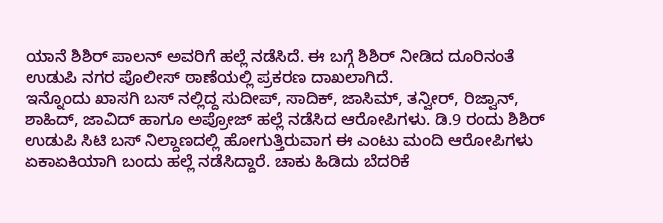ಯಾನೆ ಶಿಶಿರ್ ಪಾಲನ್ ಅವರಿಗೆ ಹಲ್ಲೆ ನಡೆಸಿದೆ. ಈ ಬಗ್ಗೆ ಶಿಶಿರ್ ನೀಡಿದ ದೂರಿನಂತೆ ಉಡುಪಿ ನಗರ ಪೊಲೀಸ್ ಠಾಣೆಯಲ್ಲಿ ಪ್ರಕರಣ ದಾಖಲಾಗಿದೆ.
ಇನ್ನೊಂದು ಖಾಸಗಿ ಬಸ್ ನಲ್ಲಿದ್ದ ಸುದೀಪ್, ಸಾದಿಕ್, ಜಾಸಿಮ್, ತನ್ವೀರ್, ರಿಜ್ವಾನ್, ಶಾಹಿದ್, ಜಾವಿದ್ ಹಾಗೂ ಅಪ್ರೋಜ್ ಹಲ್ಲೆ ನಡೆಸಿದ ಆರೋಪಿಗಳು. ಡಿ.9 ರಂದು ಶಿಶಿರ್ ಉಡುಪಿ ಸಿಟಿ ಬಸ್ ನಿಲ್ದಾಣದಲ್ಲಿ ಹೋಗುತ್ತಿರುವಾಗ ಈ ಎಂಟು ಮಂದಿ ಆರೋಪಿಗಳು ಏಕಾಏಕಿಯಾಗಿ ಬಂದು ಹಲ್ಲೆ ನಡೆಸಿದ್ದಾರೆ. ಚಾಕು ಹಿಡಿದು ಬೆದರಿಕೆ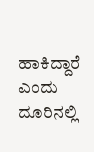ಹಾಕಿದ್ದಾರೆ ಎಂದು ದೂರಿನಲ್ಲಿ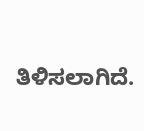ತಿಳಿಸಲಾಗಿದೆ.